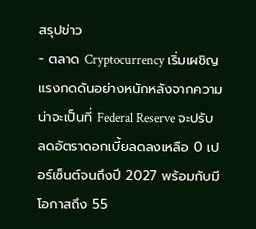สรุปข่าว
- ตลาด Cryptocurrency เริ่มเผชิญแรงกดดันอย่างหนักหลังจากความน่าจะเป็นที่ Federal Reserve จะปรับลดอัตราดอกเบี้ยลดลงเหลือ 0 เปอร์เซ็นต์จนถึงปี 2027 พร้อมกับมีโอกาสถึง 55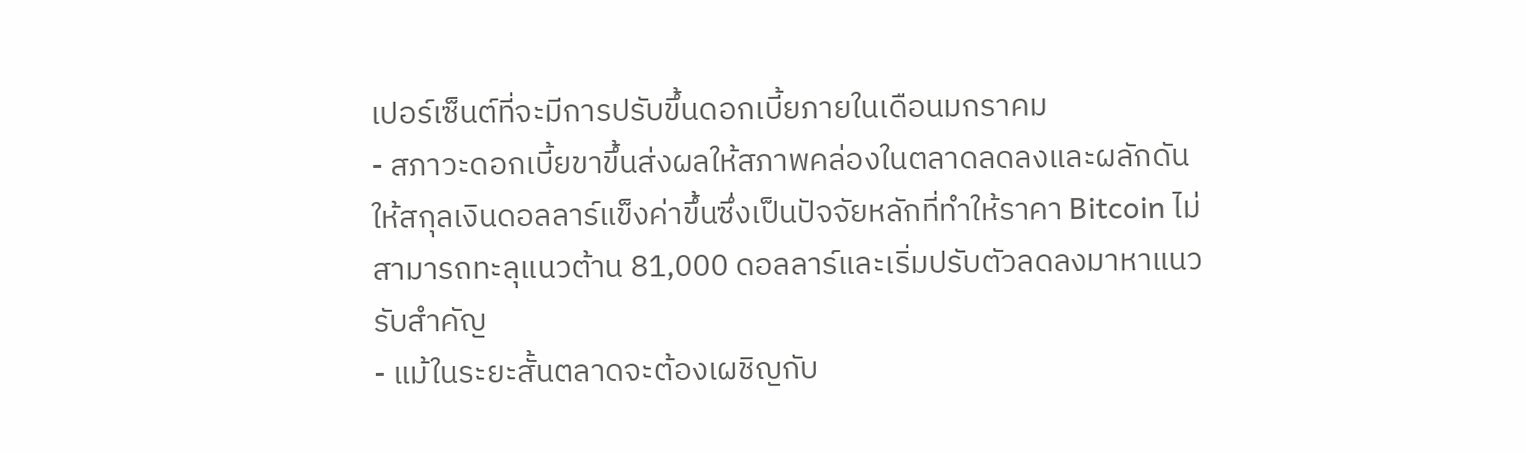เปอร์เซ็นต์ที่จะมีการปรับขึ้นดอกเบี้ยภายในเดือนมกราคม
- สภาวะดอกเบี้ยขาขึ้นส่งผลให้สภาพคล่องในตลาดลดลงและผลักดันให้สกุลเงินดอลลาร์แข็งค่าขึ้นซึ่งเป็นปัจจัยหลักที่ทำให้ราคา Bitcoin ไม่สามารถทะลุแนวต้าน 81,000 ดอลลาร์และเริ่มปรับตัวลดลงมาหาแนวรับสำคัญ
- แม้ในระยะสั้นตลาดจะต้องเผชิญกับ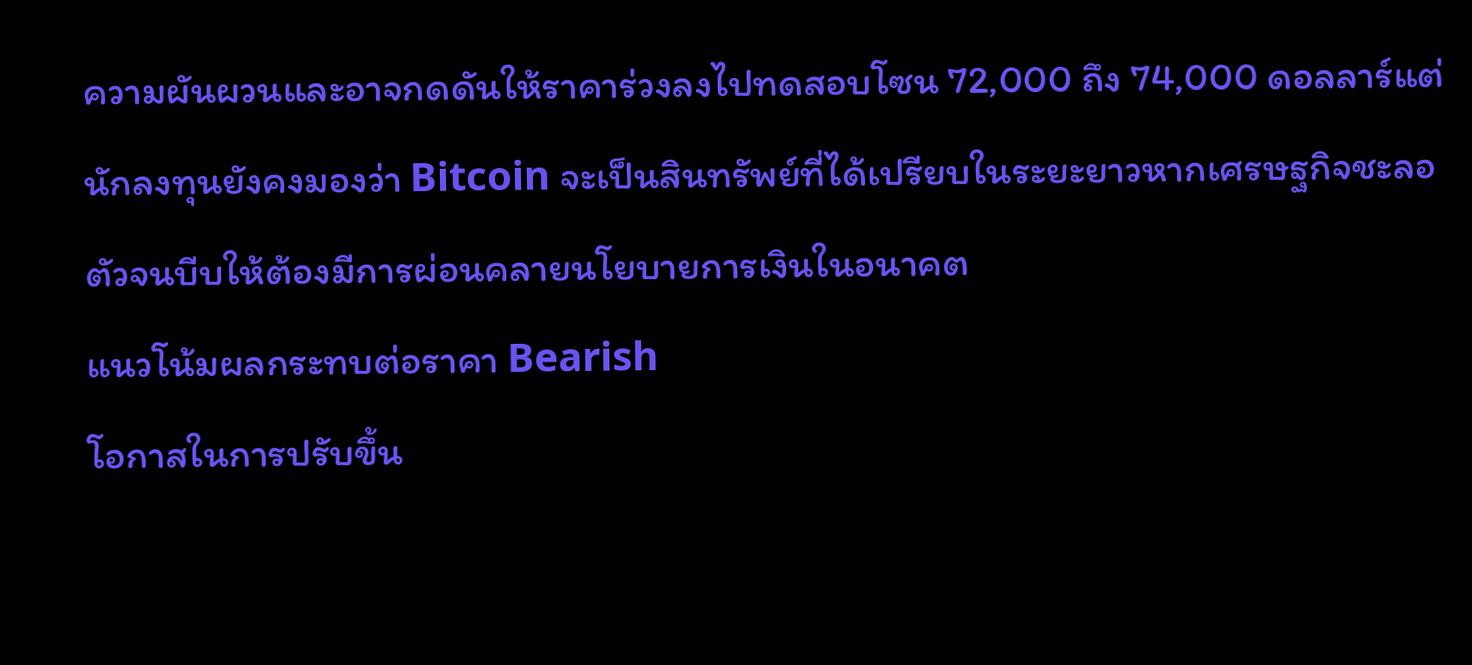ความผันผวนและอาจกดดันให้ราคาร่วงลงไปทดสอบโซน 72,000 ถึง 74,000 ดอลลาร์แต่นักลงทุนยังคงมองว่า Bitcoin จะเป็นสินทรัพย์ที่ได้เปรียบในระยะยาวหากเศรษฐกิจชะลอตัวจนบีบให้ต้องมีการผ่อนคลายนโยบายการเงินในอนาคต
แนวโน้มผลกระทบต่อราคา Bearish
โอกาสในการปรับขึ้น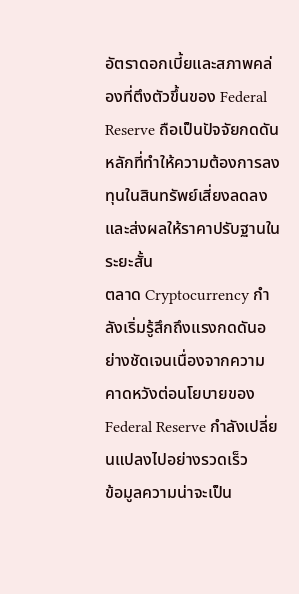อัตราดอกเบี้ยและสภาพคล่องที่ตึงตัวขึ้นของ Federal Reserve ถือเป็นปัจจัยกดดันหลักที่ทำให้ความต้องการลงทุนในสินทรัพย์เสี่ยงลดลงและส่งผลให้ราคาปรับฐานในระยะสั้น
ตลาด Cryptocurrency กำลังเริ่มรู้สึกถึงแรงกดดันอย่างชัดเจนเนื่องจากความคาดหวังต่อนโยบายของ Federal Reserve กำลังเปลี่ยนแปลงไปอย่างรวดเร็ว
ข้อมูลความน่าจะเป็น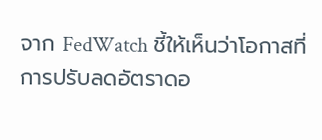จาก FedWatch ชี้ให้เห็นว่าโอกาสที่การปรับลดอัตราดอ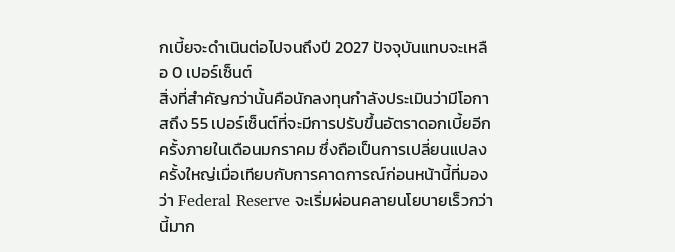กเบี้ยจะดำเนินต่อไปจนถึงปี 2027 ปัจจุบันแทบจะเหลือ 0 เปอร์เซ็นต์
สิ่งที่สำคัญกว่านั้นคือนักลงทุนกำลังประเมินว่ามีโอกาสถึง 55 เปอร์เซ็นต์ที่จะมีการปรับขึ้นอัตราดอกเบี้ยอีกครั้งภายในเดือนมกราคม ซึ่งถือเป็นการเปลี่ยนแปลงครั้งใหญ่เมื่อเทียบกับการคาดการณ์ก่อนหน้านี้ที่มองว่า Federal Reserve จะเริ่มผ่อนคลายนโยบายเร็วกว่านี้มาก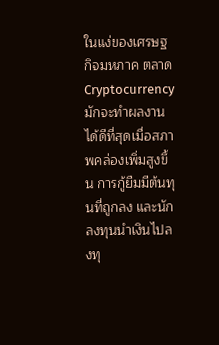ในแง่ของเศรษฐกิจมหภาค ตลาด Cryptocurrency มักจะทำผลงานได้ดีที่สุดเมื่อสภาพคล่องเพิ่มสูงขึ้น การกู้ยืมมีต้นทุนที่ถูกลง และนักลงทุนนำเงินไปลงทุ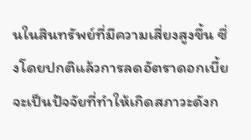นในสินทรัพย์ที่มีความเสี่ยงสูงขึ้น ซึ่งโดยปกติแล้วการลดอัตราดอกเบี้ยจะเป็นปัจจัยที่ทำให้เกิดสภาวะดังก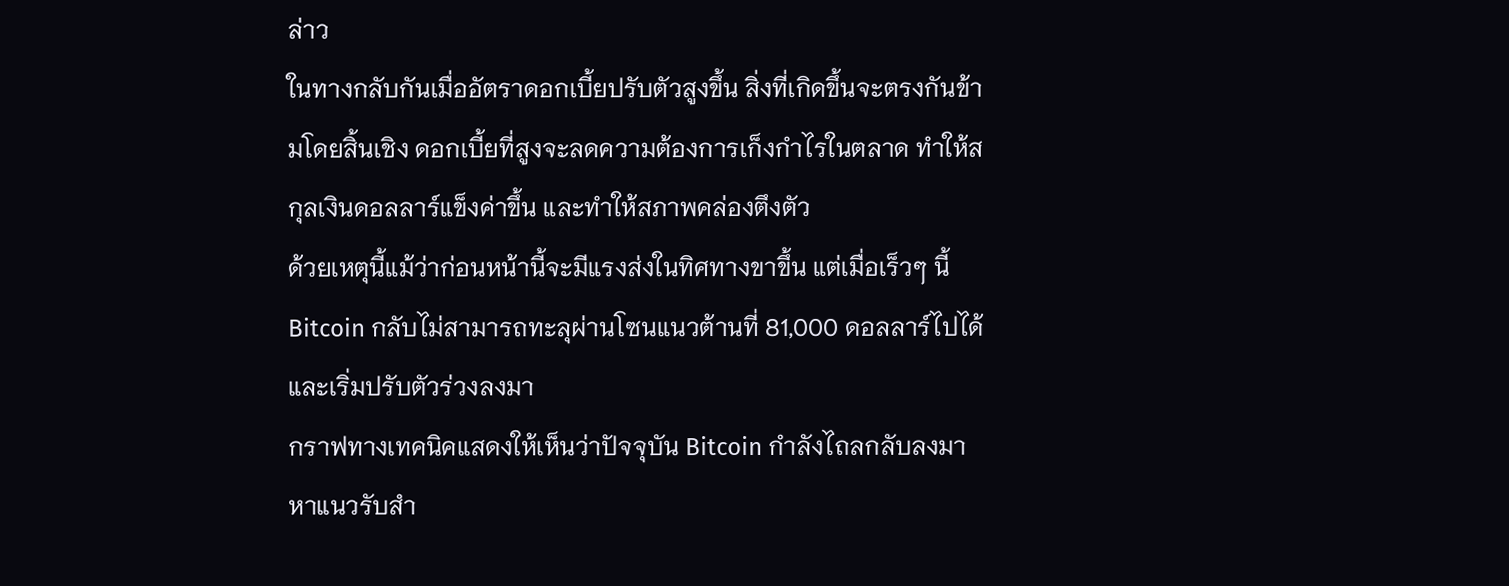ล่าว
ในทางกลับกันเมื่ออัตราดอกเบี้ยปรับตัวสูงขึ้น สิ่งที่เกิดขึ้นจะตรงกันข้ามโดยสิ้นเชิง ดอกเบี้ยที่สูงจะลดความต้องการเก็งกำไรในตลาด ทำให้สกุลเงินดอลลาร์แข็งค่าขึ้น และทำให้สภาพคล่องตึงตัว
ด้วยเหตุนี้แม้ว่าก่อนหน้านี้จะมีแรงส่งในทิศทางขาขึ้น แต่เมื่อเร็วๆ นี้ Bitcoin กลับไม่สามารถทะลุผ่านโซนแนวต้านที่ 81,000 ดอลลาร์ไปได้และเริ่มปรับตัวร่วงลงมา
กราฟทางเทคนิคแสดงให้เห็นว่าปัจจุบัน Bitcoin กำลังไถลกลับลงมาหาแนวรับสำ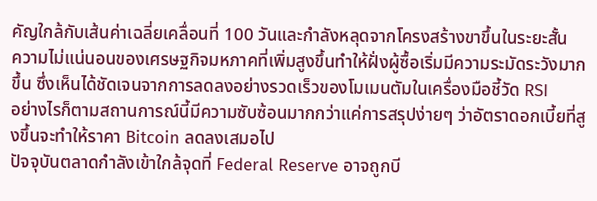คัญใกล้กับเส้นค่าเฉลี่ยเคลื่อนที่ 100 วันและกำลังหลุดจากโครงสร้างขาขึ้นในระยะสั้น
ความไม่แน่นอนของเศรษฐกิจมหภาคที่เพิ่มสูงขึ้นทำให้ฝั่งผู้ซื้อเริ่มมีความระมัดระวังมากขึ้น ซึ่งเห็นได้ชัดเจนจากการลดลงอย่างรวดเร็วของโมเมนตัมในเครื่องมือชี้วัด RSI
อย่างไรก็ตามสถานการณ์นี้มีความซับซ้อนมากกว่าแค่การสรุปง่ายๆ ว่าอัตราดอกเบี้ยที่สูงขึ้นจะทำให้ราคา Bitcoin ลดลงเสมอไป
ปัจจุบันตลาดกำลังเข้าใกล้จุดที่ Federal Reserve อาจถูกบี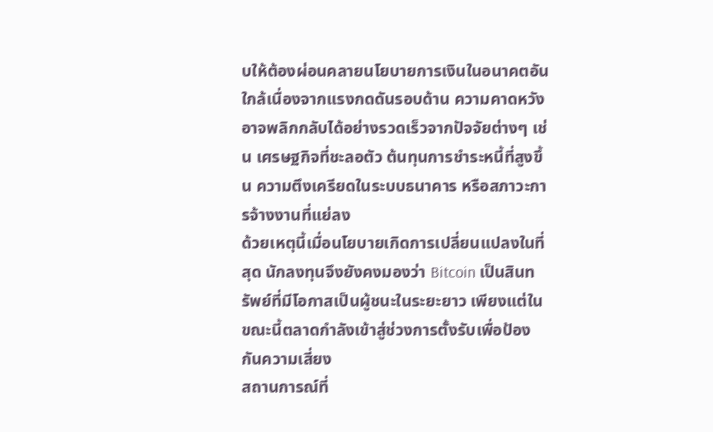บให้ต้องผ่อนคลายนโยบายการเงินในอนาคตอันใกล้เนื่องจากแรงกดดันรอบด้าน ความคาดหวังอาจพลิกกลับได้อย่างรวดเร็วจากปัจจัยต่างๆ เช่น เศรษฐกิจที่ชะลอตัว ต้นทุนการชำระหนี้ที่สูงขึ้น ความตึงเครียดในระบบธนาคาร หรือสภาวะการจ้างงานที่แย่ลง
ด้วยเหตุนี้เมื่อนโยบายเกิดการเปลี่ยนแปลงในที่สุด นักลงทุนจึงยังคงมองว่า Bitcoin เป็นสินทรัพย์ที่มีโอกาสเป็นผู้ชนะในระยะยาว เพียงแต่ในขณะนี้ตลาดกำลังเข้าสู่ช่วงการตั้งรับเพื่อป้องกันความเสี่ยง
สถานการณ์ที่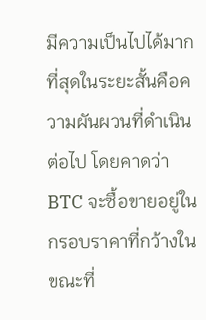มีความเป็นไปได้มากที่สุดในระยะสั้นคือความผันผวนที่ดำเนินต่อไป โดยคาดว่า BTC จะซื้อขายอยู่ในกรอบราคาที่กว้างในขณะที่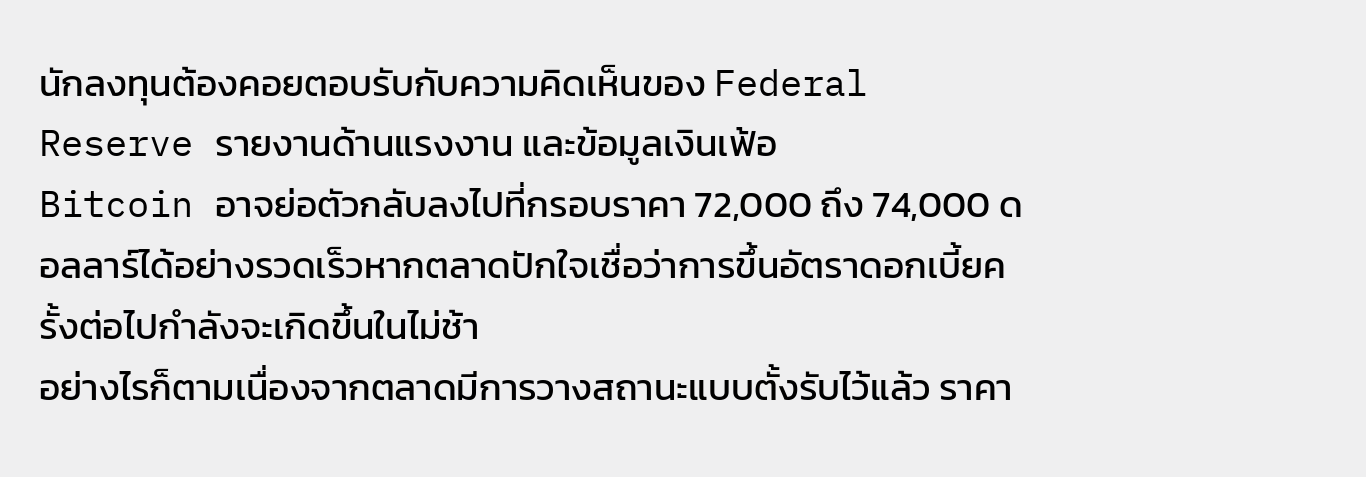นักลงทุนต้องคอยตอบรับกับความคิดเห็นของ Federal Reserve รายงานด้านแรงงาน และข้อมูลเงินเฟ้อ
Bitcoin อาจย่อตัวกลับลงไปที่กรอบราคา 72,000 ถึง 74,000 ดอลลาร์ได้อย่างรวดเร็วหากตลาดปักใจเชื่อว่าการขึ้นอัตราดอกเบี้ยครั้งต่อไปกำลังจะเกิดขึ้นในไม่ช้า
อย่างไรก็ตามเนื่องจากตลาดมีการวางสถานะแบบตั้งรับไว้แล้ว ราคา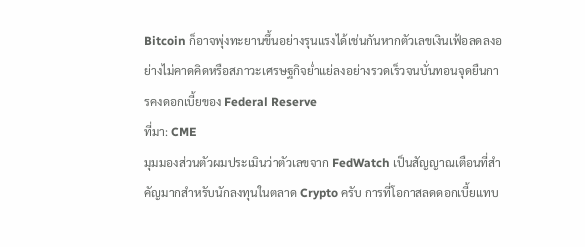Bitcoin ก็อาจพุ่งทะยานขึ้นอย่างรุนแรงได้เช่นกันหากตัวเลขเงินเฟ้อลดลงอย่างไม่คาดคิดหรือสภาวะเศรษฐกิจย่ำแย่ลงอย่างรวดเร็วจนบั่นทอนจุดยืนการคงดอกเบี้ยของ Federal Reserve
ที่มา: CME
มุมมองส่วนตัวผมประเมินว่าตัวเลขจาก FedWatch เป็นสัญญาณเตือนที่สำคัญมากสำหรับนักลงทุนในตลาด Crypto ครับ การที่โอกาสลดดอกเบี้ยแทบ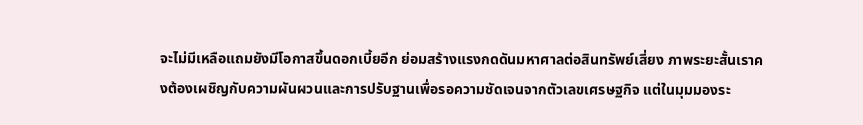จะไม่มีเหลือแถมยังมีโอกาสขึ้นดอกเบี้ยอีก ย่อมสร้างแรงกดดันมหาศาลต่อสินทรัพย์เสี่ยง ภาพระยะสั้นเราคงต้องเผชิญกับความผันผวนและการปรับฐานเพื่อรอความชัดเจนจากตัวเลขเศรษฐกิจ แต่ในมุมมองระ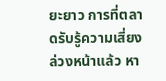ยะยาว การที่ตลาดรับรู้ความเสี่ยงล่วงหน้าแล้ว หา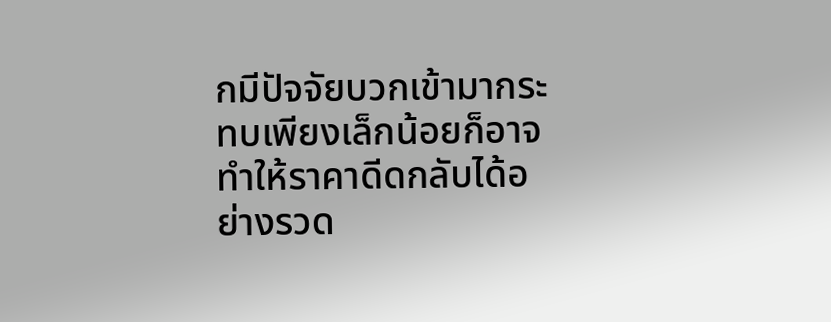กมีปัจจัยบวกเข้ามากระทบเพียงเล็กน้อยก็อาจทำให้ราคาดีดกลับได้อย่างรวด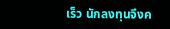เร็ว นักลงทุนจึงค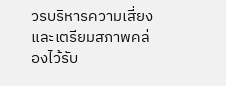วรบริหารความเสี่ยงและเตรียมสภาพคล่องไว้รับ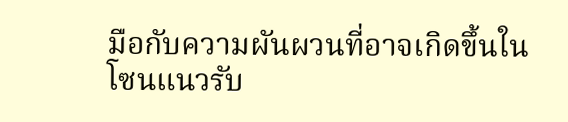มือกับความผันผวนที่อาจเกิดขึ้นในโซนแนวรับ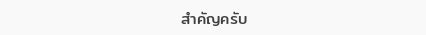สำคัญครับ